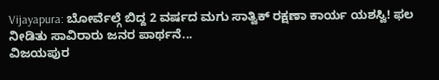Vijayapura: ಬೋರ್ವೆಲ್ಗೆ ಬಿದ್ದ 2 ವರ್ಷದ ಮಗು ಸಾತ್ವಿಕ್ ರಕ್ಷಣಾ ಕಾರ್ಯ ಯಶಸ್ವಿ! ಫಲ ನೀಡಿತು ಸಾವಿರಾರು ಜನರ ಪಾರ್ಥನೆ...
ವಿಜಯಪುರ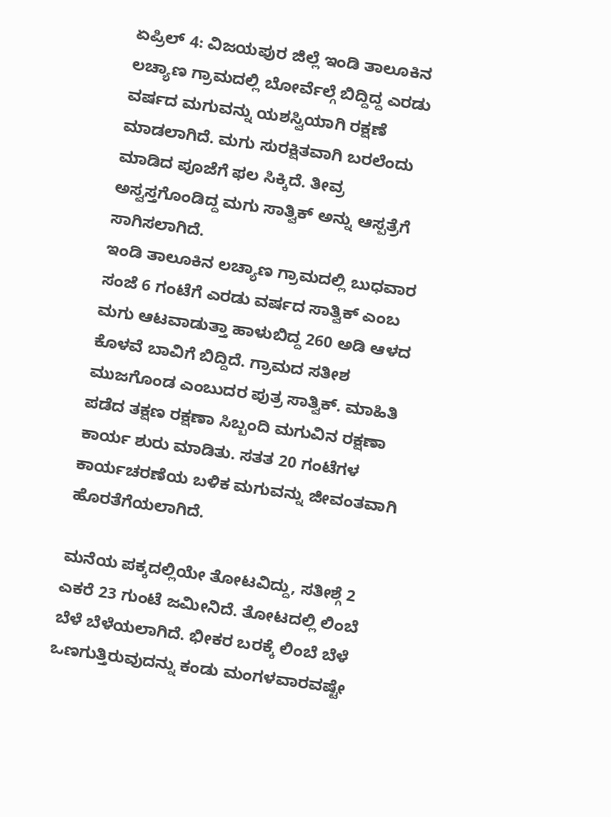ಏಪ್ರಿಲ್ 4: ವಿಜಯಪುರ ಜಿಲ್ಲೆ ಇಂಡಿ ತಾಲೂಕಿನ ಲಚ್ಯಾಣ ಗ್ರಾಮದಲ್ಲಿ ಬೋರ್ವೆಲ್ಗೆ ಬಿದ್ದಿದ್ದ ಎರಡು ವರ್ಷದ ಮಗುವನ್ನು ಯಶಸ್ವಿಯಾಗಿ ರಕ್ಷಣೆ ಮಾಡಲಾಗಿದೆ. ಮಗು ಸುರಕ್ಷಿತವಾಗಿ ಬರಲೆಂದು ಮಾಡಿದ ಪೂಜೆಗೆ ಫಲ ಸಿಕ್ಕಿದೆ. ತೀವ್ರ ಅಸ್ವಸ್ತಗೊಂಡಿದ್ದ ಮಗು ಸಾತ್ವಿಕ್ ಅನ್ನು ಆಸ್ಪತ್ರೆಗೆ ಸಾಗಿಸಲಾಗಿದೆ.
ಇಂಡಿ ತಾಲೂಕಿನ ಲಚ್ಯಾಣ ಗ್ರಾಮದಲ್ಲಿ ಬುಧವಾರ ಸಂಜೆ 6 ಗಂಟೆಗೆ ಎರಡು ವರ್ಷದ ಸಾತ್ವಿಕ್ ಎಂಬ ಮಗು ಆಟವಾಡುತ್ತಾ ಹಾಳುಬಿದ್ದ 260 ಅಡಿ ಆಳದ ಕೊಳವೆ ಬಾವಿಗೆ ಬಿದ್ದಿದೆ. ಗ್ರಾಮದ ಸತೀಶ ಮುಜಗೊಂಡ ಎಂಬುದರ ಪುತ್ರ ಸಾತ್ವಿಕ್. ಮಾಹಿತಿ ಪಡೆದ ತಕ್ಷಣ ರಕ್ಷಣಾ ಸಿಬ್ಬಂದಿ ಮಗುವಿನ ರಕ್ಷಣಾ ಕಾರ್ಯ ಶುರು ಮಾಡಿತು. ಸತತ 20 ಗಂಟೆಗಳ ಕಾರ್ಯಚರಣೆಯ ಬಳಿಕ ಮಗುವನ್ನು ಜೀವಂತವಾಗಿ ಹೊರತೆಗೆಯಲಾಗಿದೆ.

ಮನೆಯ ಪಕ್ಕದಲ್ಲಿಯೇ ತೋಟವಿದ್ದು, ಸತೀಶ್ಗೆ 2 ಎಕರೆ 23 ಗುಂಟೆ ಜಮೀನಿದೆ. ತೋಟದಲ್ಲಿ ಲಿಂಬೆ ಬೆಳೆ ಬೆಳೆಯಲಾಗಿದೆ. ಭೀಕರ ಬರಕ್ಕೆ ಲಿಂಬೆ ಬೆಳೆ ಒಣಗುತ್ತಿರುವುದನ್ನು ಕಂಡು ಮಂಗಳವಾರವಷ್ಟೇ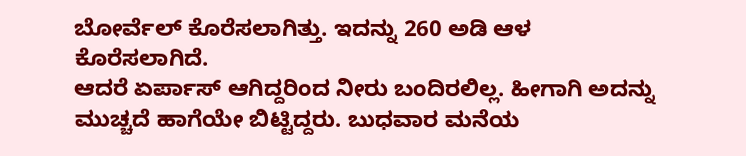ಬೋರ್ವೆಲ್ ಕೊರೆಸಲಾಗಿತ್ತು. ಇದನ್ನು 260 ಅಡಿ ಆಳ ಕೊರೆಸಲಾಗಿದೆ.
ಆದರೆ ಏರ್ಪಾಸ್ ಆಗಿದ್ದರಿಂದ ನೀರು ಬಂದಿರಲಿಲ್ಲ. ಹೀಗಾಗಿ ಅದನ್ನು ಮುಚ್ಚದೆ ಹಾಗೆಯೇ ಬಿಟ್ಟಿದ್ದರು. ಬುಧವಾರ ಮನೆಯ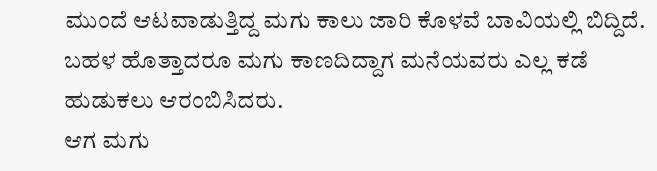ಮುಂದೆ ಆಟವಾಡುತ್ತಿದ್ದ ಮಗು ಕಾಲು ಜಾರಿ ಕೊಳವೆ ಬಾವಿಯಲ್ಲಿ ಬಿದ್ದಿದೆ. ಬಹಳ ಹೊತ್ತಾದರೂ ಮಗು ಕಾಣದಿದ್ದಾಗ ಮನೆಯವರು ಎಲ್ಲ ಕಡೆ ಹುಡುಕಲು ಆರಂಬಿಸಿದರು.
ಆಗ ಮಗು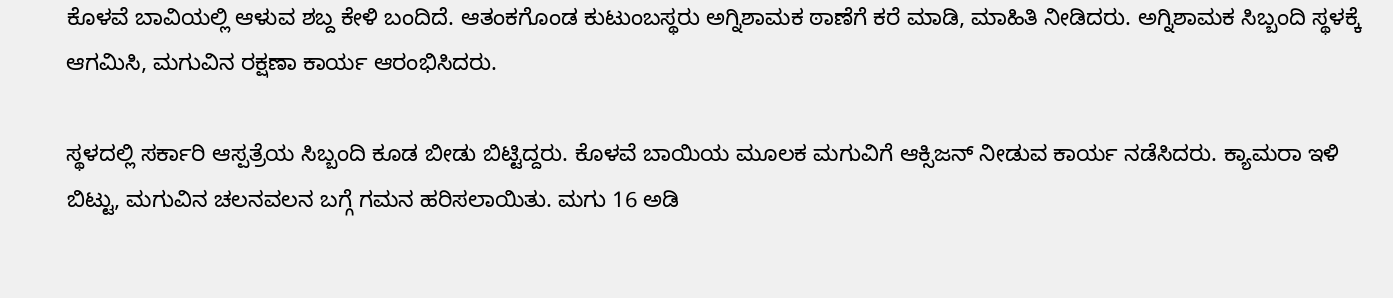ಕೊಳವೆ ಬಾವಿಯಲ್ಲಿ ಆಳುವ ಶಬ್ದ ಕೇಳಿ ಬಂದಿದೆ. ಆತಂಕಗೊಂಡ ಕುಟುಂಬಸ್ಥರು ಅಗ್ನಿಶಾಮಕ ಠಾಣೆಗೆ ಕರೆ ಮಾಡಿ, ಮಾಹಿತಿ ನೀಡಿದರು. ಅಗ್ನಿಶಾಮಕ ಸಿಬ್ಬಂದಿ ಸ್ಥಳಕ್ಕೆ ಆಗಮಿಸಿ, ಮಗುವಿನ ರಕ್ಷಣಾ ಕಾರ್ಯ ಆರಂಭಿಸಿದರು.

ಸ್ಥಳದಲ್ಲಿ ಸರ್ಕಾರಿ ಆಸ್ಪತ್ರೆಯ ಸಿಬ್ಬಂದಿ ಕೂಡ ಬೀಡು ಬಿಟ್ಟಿದ್ದರು. ಕೊಳವೆ ಬಾಯಿಯ ಮೂಲಕ ಮಗುವಿಗೆ ಆಕ್ಸಿಜನ್ ನೀಡುವ ಕಾರ್ಯ ನಡೆಸಿದರು. ಕ್ಯಾಮರಾ ಇಳಿ ಬಿಟ್ಟು, ಮಗುವಿನ ಚಲನವಲನ ಬಗ್ಗೆ ಗಮನ ಹರಿಸಲಾಯಿತು. ಮಗು 16 ಅಡಿ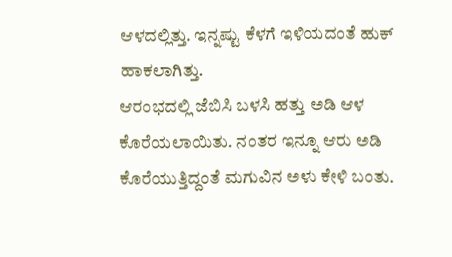ಆಳದಲ್ಲಿತ್ತು. ಇನ್ನಷ್ಟು ಕೆಳಗೆ ಇಳಿಯದಂತೆ ಹುಕ್ ಹಾಕಲಾಗಿತ್ತು.
ಆರಂಭದಲ್ಲಿ ಜೆಬಿಸಿ ಬಳಸಿ ಹತ್ತು ಅಡಿ ಆಳ ಕೊರೆಯಲಾಯಿತು. ನಂತರ ಇನ್ನೂ ಆರು ಅಡಿ ಕೊರೆಯುತ್ತಿದ್ದಂತೆ ಮಗುವಿನ ಅಳು ಕೇಳಿ ಬಂತು.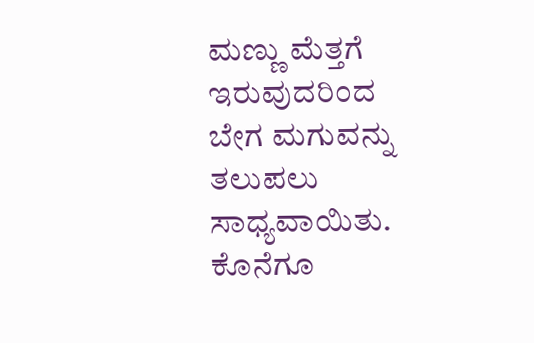ಮಣ್ಣು ಮೆತ್ತಗೆ ಇರುವುದರಿಂದ ಬೇಗ ಮಗುವನ್ನು ತಲುಪಲು ಸಾಧ್ಯವಾಯಿತು. ಕೊನೆಗೂ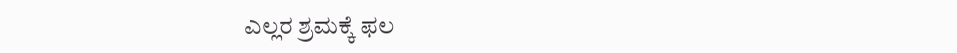ಎಲ್ಲರ ಶ್ರಮಕ್ಕೆ ಫಲ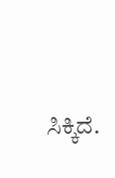ಸಿಕ್ಕಿದೆ.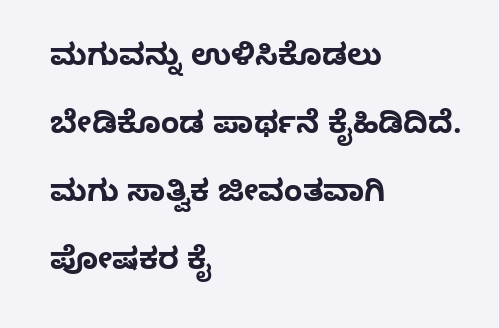ಮಗುವನ್ನು ಉಳಿಸಿಕೊಡಲು ಬೇಡಿಕೊಂಡ ಪಾರ್ಥನೆ ಕೈಹಿಡಿದಿದೆ. ಮಗು ಸಾತ್ವಿಕ ಜೀವಂತವಾಗಿ ಪೋಷಕರ ಕೈ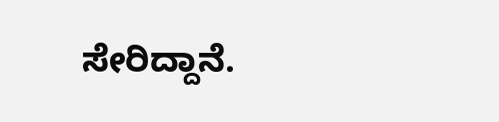ಸೇರಿದ್ದಾನೆ.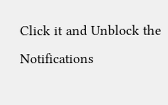Click it and Unblock the Notifications